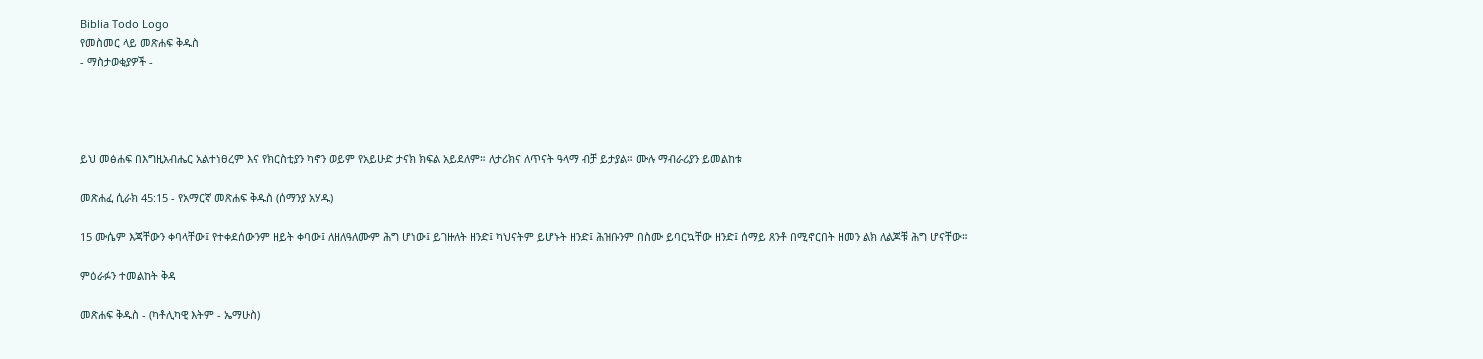Biblia Todo Logo
የመስመር ላይ መጽሐፍ ቅዱስ
- ማስታወቂያዎች -




ይህ መፅሐፍ በእግዚአብሔር አልተነፀረም እና የክርስቲያን ካኖን ወይም የአይሁድ ታናክ ክፍል አይደለም። ለታሪክና ለጥናት ዓላማ ብቻ ይታያል። ሙሉ ማብራሪያን ይመልከቱ

መጽሐፈ ሲራክ 45:15 - የአማርኛ መጽሐፍ ቅዱስ (ሰማንያ አሃዱ)

15 ሙሴም እጃቸውን ቀባላቸው፤ የተቀደሰውንም ዘይት ቀባው፤ ለዘለዓለሙም ሕግ ሆነው፤ ይገዙለት ዘንድ፤ ካህናትም ይሆኑት ዘንድ፤ ሕዝቡንም በስሙ ይባርኳቸው ዘንድ፤ ሰማይ ጸንቶ በሚኖርበት ዘመን ልክ ለልጆቹ ሕግ ሆናቸው።

ምዕራፉን ተመልከት ቅዳ

መጽሐፍ ቅዱስ - (ካቶሊካዊ እትም - ኤማሁስ)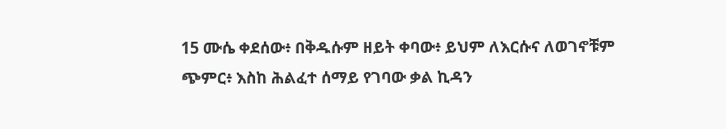15 ሙሴ ቀደሰው፥ በቅዱሱም ዘይት ቀባው፥ ይህም ለእርሱና ለወገኖቹም ጭምር፥ እስከ ሕልፈተ ሰማይ የገባው ቃል ኪዳን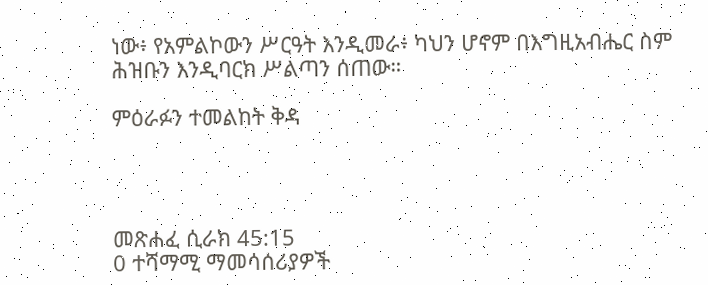ነው፥ የአምልኮውን ሥርዓት እንዲመራ፥ ካህን ሆኖም በእግዚአብሔር ስም ሕዝቡን እንዲባርክ ሥልጣን ሰጠው።

ምዕራፉን ተመልከት ቅዳ




መጽሐፈ ሲራክ 45:15
0 ተሻማሚ ማመሳሰሪያዎች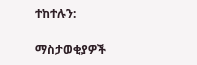ተከተሉን:

ማስታወቂያዎች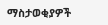ማስታወቂያዎች